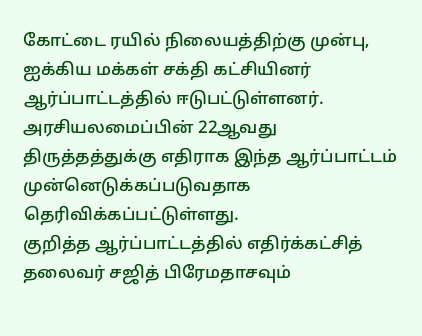கோட்டை ரயில் நிலையத்திற்கு முன்பு, ஐக்கிய மக்கள் சக்தி கட்சியினர் ஆர்ப்பாட்டத்தில் ஈடுபட்டுள்ளனர்.
அரசியலமைப்பின் 22ஆவது திருத்தத்துக்கு எதிராக இந்த ஆர்ப்பாட்டம் முன்னெடுக்கப்படுவதாக தெரிவிக்கப்பட்டுள்ளது.
குறித்த ஆர்ப்பாட்டத்தில் எதிர்க்கட்சித் தலைவர் சஜித் பிரேமதாசவும்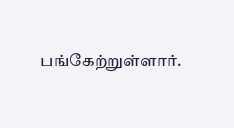பங்கேற்றுள்ளார்.